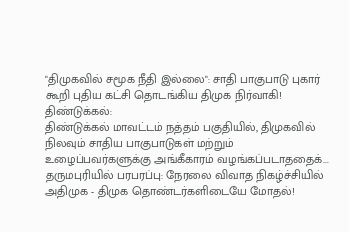"திமுகவில் சமூக நீதி இல்லை": சாதி பாகுபாடு புகார் கூறி புதிய கட்சி தொடங்கிய திமுக நிர்வாகி!
திண்டுக்கல்:
திண்டுக்கல் மாவட்டம் நத்தம் பகுதியில், திமுகவில் நிலவும் சாதிய பாகுபாடுகள் மற்றும் உழைப்பவர்களுக்கு அங்கீகாரம் வழங்கப்படாததைக்...
தருமபுரியில் பரபரப்பு: நேரலை விவாத நிகழ்ச்சியில் அதிமுக - திமுக தொண்டர்களிடையே மோதல்!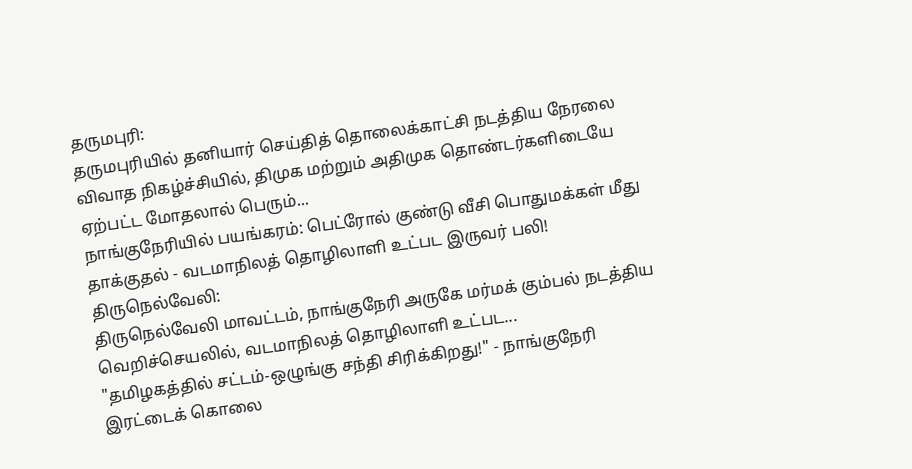தருமபுரி:
தருமபுரியில் தனியார் செய்தித் தொலைக்காட்சி நடத்திய நேரலை விவாத நிகழ்ச்சியில், திமுக மற்றும் அதிமுக தொண்டர்களிடையே ஏற்பட்ட மோதலால் பெரும்...
நாங்குநேரியில் பயங்கரம்: பெட்ரோல் குண்டு வீசி பொதுமக்கள் மீது தாக்குதல் - வடமாநிலத் தொழிலாளி உட்பட இருவர் பலி!
திருநெல்வேலி:
திருநெல்வேலி மாவட்டம், நாங்குநேரி அருகே மர்மக் கும்பல் நடத்திய வெறிச்செயலில், வடமாநிலத் தொழிலாளி உட்பட...
"தமிழகத்தில் சட்டம்-ஒழுங்கு சந்தி சிரிக்கிறது!" - நாங்குநேரி இரட்டைக் கொலை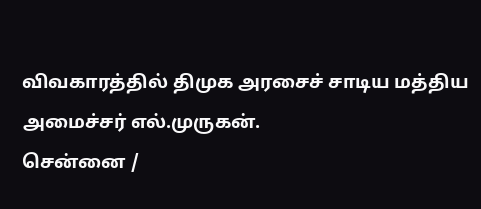விவகாரத்தில் திமுக அரசைச் சாடிய மத்திய அமைச்சர் எல்.முருகன்.
சென்னை /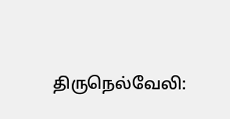திருநெல்வேலி: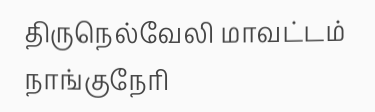திருநெல்வேலி மாவட்டம் நாங்குநேரி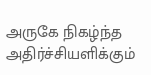அருகே நிகழ்ந்த அதிர்ச்சியளிக்கும்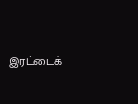இரட்டைக்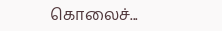கொலைச்...